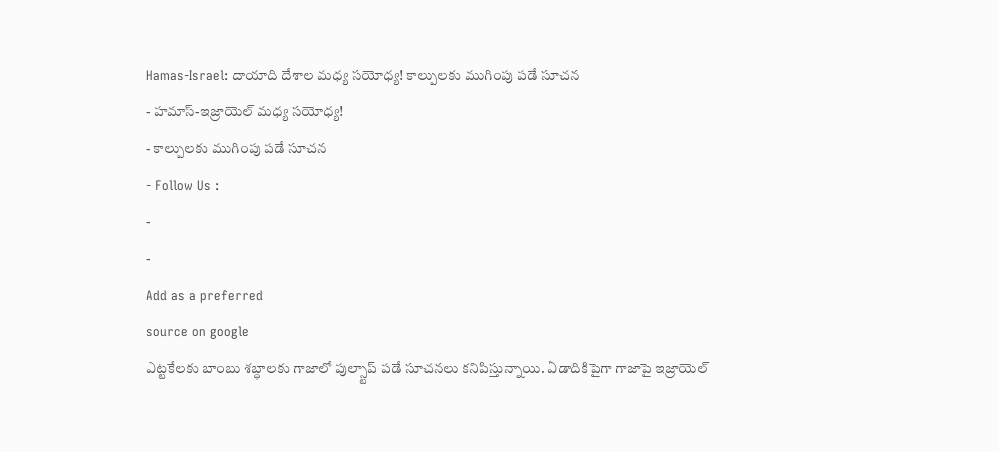Hamas-Israel: దాయాది దేశాల మధ్య సయోధ్య! కాల్పులకు ముగింపు పడే సూచన
- హమాస్-ఇజ్రాయెల్ మధ్య సయోధ్య!
- కాల్పులకు ముగింపు పడే సూచన
- Follow Us :
-
-
Add as a preferred
source on google
ఎట్టకేలకు బాంబు శబ్ధాలకు గాజాలో పుల్స్టాప్ పడే సూచనలు కనిపిస్తున్నాయి. ఏడాదికిపైగా గాజాపై ఇజ్రాయెల్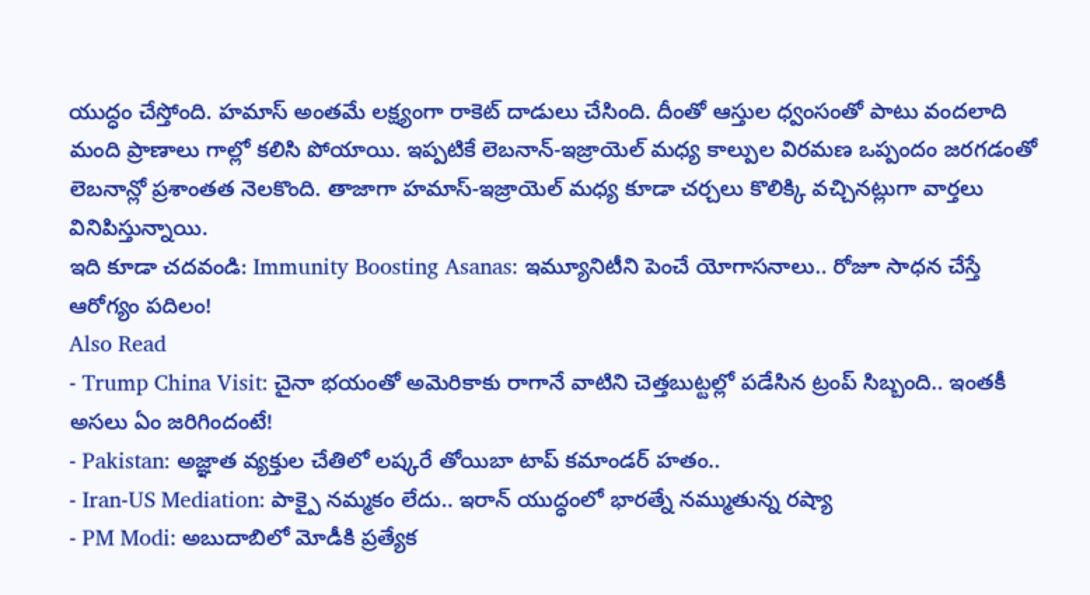యుద్ధం చేస్తోంది. హమాస్ అంతమే లక్ష్యంగా రాకెట్ దాడులు చేసింది. దీంతో ఆస్తుల ధ్వంసంతో పాటు వందలాది మంది ప్రాణాలు గాల్లో కలిసి పోయాయి. ఇప్పటికే లెబనాన్-ఇజ్రాయెల్ మధ్య కాల్పుల విరమణ ఒప్పందం జరగడంతో లెబనాన్లో ప్రశాంతత నెలకొంది. తాజాగా హమాస్-ఇజ్రాయెల్ మధ్య కూడా చర్చలు కొలిక్కి వచ్చినట్లుగా వార్తలు వినిపిస్తున్నాయి.
ఇది కూడా చదవండి: Immunity Boosting Asanas: ఇమ్యూనిటీని పెంచే యోగాసనాలు.. రోజూ సాధన చేస్తే ఆరోగ్యం పదిలం!
Also Read
- Trump China Visit: చైనా భయంతో అమెరికాకు రాగానే వాటిని చెత్తబుట్టల్లో పడేసిన ట్రంప్ సిబ్బంది.. ఇంతకీ అసలు ఏం జరిగిందంటే!
- Pakistan: అజ్ఞాత వ్యక్తుల చేతిలో లష్కరే తోయిబా టాప్ కమాండర్ హతం..
- Iran-US Mediation: పాక్పై నమ్మకం లేదు.. ఇరాన్ యుద్ధంలో భారత్నే నమ్ముతున్న రష్యా
- PM Modi: అబుదాబిలో మోడీకి ప్రత్యేక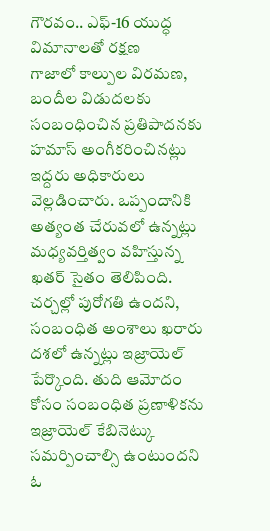గౌరవం.. ఎఫ్-16 యుద్ధ విమానాలతో రక్షణ
గాజాలో కాల్పుల విరమణ, బందీల విడుదలకు సంబంధించిన ప్రతిపాదనకు హమాస్ అంగీకరించినట్లు ఇద్దరు అధికారులు వెల్లడించారు. ఒప్పందానికి అత్యంత చేరువలో ఉన్నట్లు మధ్యవర్తిత్వం వహిస్తున్న ఖతర్ సైతం తెలిపింది. చర్చల్లో పురోగతి ఉందని, సంబంధిత అంశాలు ఖరారు దశలో ఉన్నట్లు ఇజ్రాయెల్ పేర్కొంది. తుది ఆమోదం కోసం సంబంధిత ప్రణాళికను ఇజ్రాయెల్ కేబినెట్కు సమర్పించాల్సి ఉంటుందని ఓ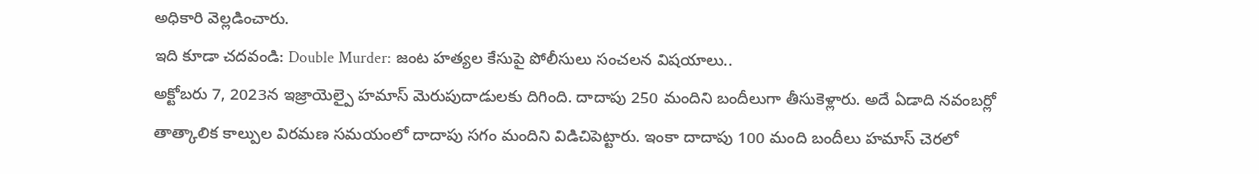అధికారి వెల్లడించారు.
ఇది కూడా చదవండి: Double Murder: జంట హత్యల కేసుపై పోలీసులు సంచలన విషయాలు..
అక్టోబరు 7, 2023న ఇజ్రాయెల్పై హమాస్ మెరుపుదాడులకు దిగింది. దాదాపు 250 మందిని బందీలుగా తీసుకెళ్లారు. అదే ఏడాది నవంబర్లో తాత్కాలిక కాల్పుల విరమణ సమయంలో దాదాపు సగం మందిని విడిచిపెట్టారు. ఇంకా దాదాపు 100 మంది బందీలు హమాస్ చెరలో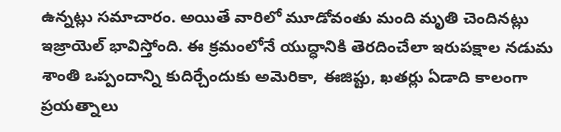ఉన్నట్లు సమాచారం. అయితే వారిలో మూడోవంతు మంది మృతి చెందినట్లు ఇజ్రాయెల్ భావిస్తోంది. ఈ క్రమంలోనే యుద్ధానికి తెరదించేలా ఇరుపక్షాల నడుమ శాంతి ఒప్పందాన్ని కుదిర్చేందుకు అమెరికా, ఈజిప్టు, ఖతర్లు ఏడాది కాలంగా ప్రయత్నాలు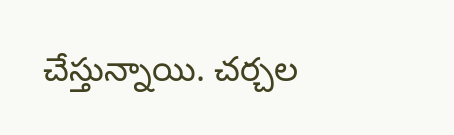చేస్తున్నాయి. చర్చల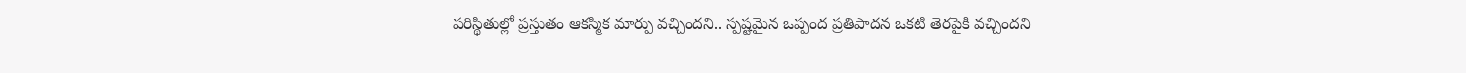పరిస్థితుల్లో ప్రస్తుతం ఆకస్మిక మార్పు వచ్చిందని.. స్పష్టమైన ఒప్పంద ప్రతిపాదన ఒకటి తెరపైకి వచ్చిందని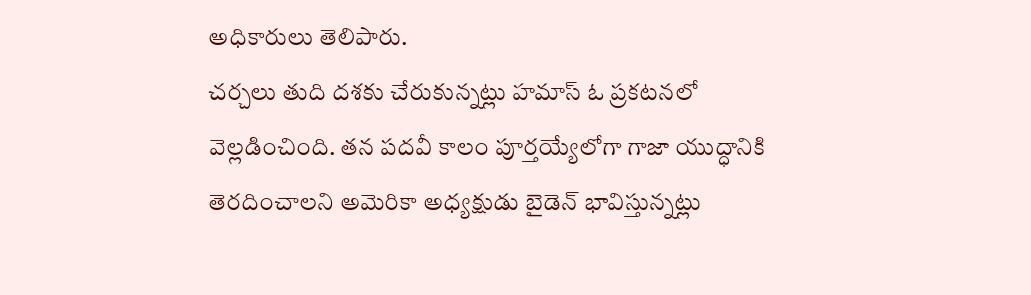అధికారులు తెలిపారు.
చర్చలు తుది దశకు చేరుకున్నట్లు హమాస్ ఓ ప్రకటనలో వెల్లడించింది. తన పదవీ కాలం పూర్తయ్యేలోగా గాజా యుద్ధానికి తెరదించాలని అమెరికా అధ్యక్షుడు బైడెన్ భావిస్తున్నట్లు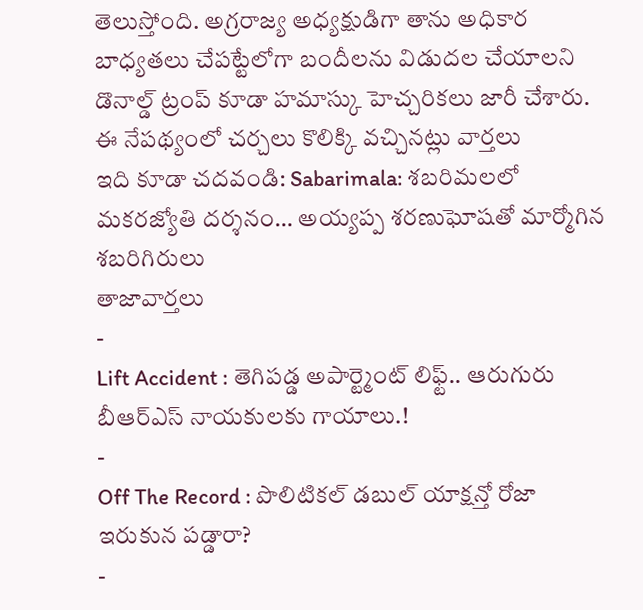తెలుస్తోంది. అగ్రరాజ్య అధ్యక్షుడిగా తాను అధికార బాధ్యతలు చేపట్టేలోగా బందీలను విడుదల చేయాలని డొనాల్డ్ ట్రంప్ కూడా హమాస్కు హెచ్చరికలు జారీ చేశారు. ఈ నేపథ్యంలో చర్చలు కొలిక్కి వచ్చినట్లు వార్తలు
ఇది కూడా చదవండి: Sabarimala: శబరిమలలో మకరజ్యోతి దర్శనం… అయ్యప్ప శరణుఘోషతో మార్మోగిన శబరిగిరులు
తాజావార్తలు
-
Lift Accident : తెగిపడ్డ అపార్ట్మెంట్ లిఫ్ట్.. ఆరుగురు బీఆర్ఎస్ నాయకులకు గాయాలు.!
-
Off The Record : పొలిటికల్ డబుల్ యాక్షన్తో రోజా ఇరుకున పడ్డారా?
-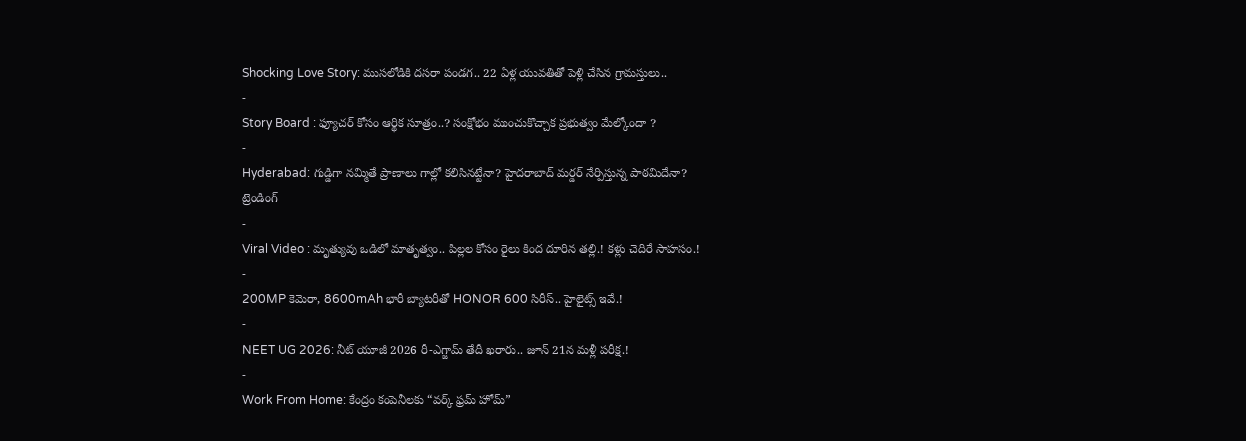Shocking Love Story: ముసలోడికి దసరా పండగ.. 22 ఏళ్ల యువతితో పెళ్లి చేసిన గ్రామస్తులు..
-
Story Board : ఫ్యూచర్ కోసం ఆర్థిక సూత్రం..? సంక్షోభం ముంచుకొచ్చాక ప్రభుత్వం మేల్కోందా ?
-
Hyderabad: గుడ్డిగా నమ్మితే ప్రాణాలు గాల్లో కలిసినట్టేనా? హైదరాబాద్ మర్డర్ నేర్పిస్తున్న పాఠమిదేనా?
ట్రెండింగ్
-
Viral Video : మృత్యువు ఒడిలో మాతృత్వం.. పిల్లల కోసం రైలు కింద దూరిన తల్లి.! కళ్లు చెదిరే సాహసం.!
-
200MP కెమెరా, 8600mAh భారీ బ్యాటరీతో HONOR 600 సిరీస్.. హైలైట్స్ ఇవే.!
-
NEET UG 2026: నీట్ యూజీ 2026 రీ-ఎగ్జామ్ తేదీ ఖరారు.. జూన్ 21న మళ్లీ పరీక్ష.!
-
Work From Home: కేంద్రం కంపెనీలకు “వర్క్ ఫ్రమ్ హోమ్”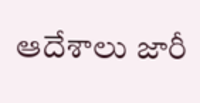ఆదేశాలు జారీ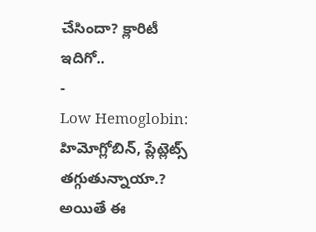చేసిందా? క్లారిటీ ఇదిగో..
-
Low Hemoglobin: హిమోగ్లోబిన్, ప్లేట్లెట్స్ తగ్గుతున్నాయా.? అయితే ఈ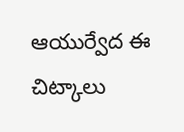ఆయుర్వేద ఈ చిట్కాలు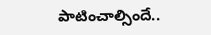పాటించాల్సిందే..